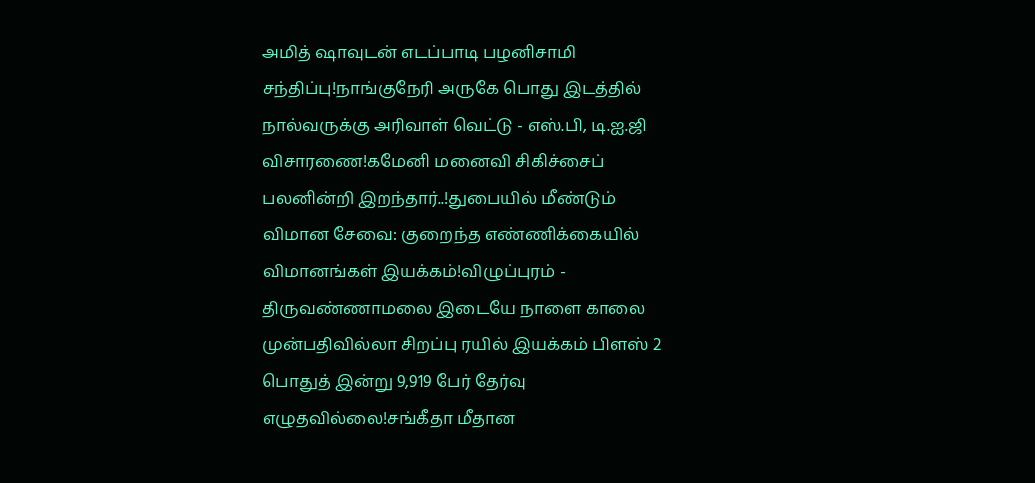அமித் ஷாவுடன் எடப்பாடி பழனிசாமி சந்திப்பு!நாங்குநேரி அருகே பொது இடத்தில் நால்வருக்கு அரிவாள் வெட்டு - எஸ்.பி, டி.ஐ.ஜி விசாரணை!கமேனி மனைவி சிகிச்சைப் பலனின்றி இறந்தார்..!துபையில் மீண்டும் விமான சேவை: குறைந்த எண்ணிக்கையில் விமானங்கள் இயக்கம்!விழுப்புரம் - திருவண்ணாமலை இடையே நாளை காலை முன்பதிவில்லா சிறப்பு ரயில் இயக்கம் பிளஸ் 2 பொதுத் இன்று 9,919 பேர் தேர்வு எழுதவில்லை!சங்கீதா மீதான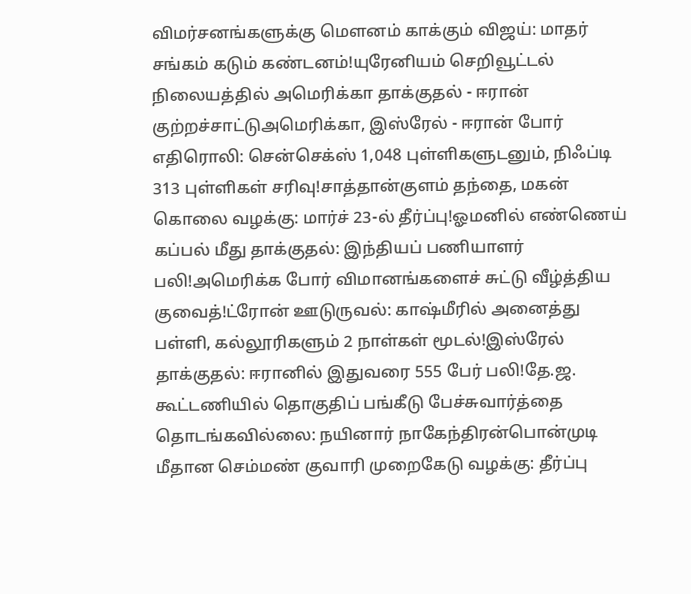விமர்சனங்களுக்கு மௌனம் காக்கும் விஜய்: மாதர் சங்கம் கடும் கண்டனம்!யுரேனியம் செறிவூட்டல் நிலையத்தில் அமெரிக்கா தாக்குதல் - ஈரான் குற்றச்சாட்டுஅமெரிக்கா, இஸ்ரேல் - ஈரான் போர் எதிரொலி: சென்செக்ஸ் 1,048 புள்ளிகளுடனும், நிஃப்டி 313 புள்ளிகள் சரிவு!சாத்தான்குளம் தந்தை, மகன் கொலை வழக்கு: மார்ச் 23-ல் தீர்ப்பு!ஓமனில் எண்ணெய் கப்பல் மீது தாக்குதல்: இந்தியப் பணியாளர் பலி!அமெரிக்க போர் விமானங்களைச் சுட்டு வீழ்த்திய குவைத்!ட்ரோன் ஊடுருவல்: காஷ்மீரில் அனைத்து பள்ளி, கல்லூரிகளும் 2 நாள்கள் மூடல்!இஸ்ரேல் தாக்குதல்: ஈரானில் இதுவரை 555 பேர் பலி!தே.ஜ. கூட்டணியில் தொகுதிப் பங்கீடு பேச்சுவார்த்தை தொடங்கவில்லை: நயினார் நாகேந்திரன்பொன்முடி மீதான செம்மண் குவாரி முறைகேடு வழக்கு: தீர்ப்பு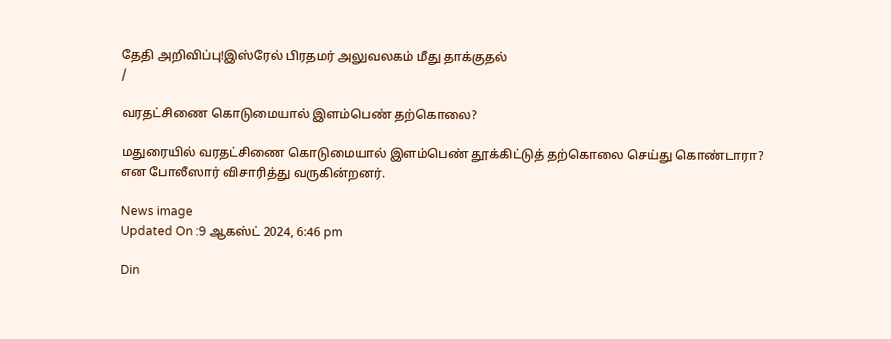தேதி அறிவிப்பு!இஸ்ரேல் பிரதமர் அலுவலகம் மீது தாக்குதல்
/

வரதட்சிணை கொடுமையால் இளம்பெண் தற்கொலை?

மதுரையில் வரதட்சிணை கொடுமையால் இளம்பெண் தூக்கிட்டுத் தற்கொலை செய்து கொண்டாரா? என போலீஸார் விசாரித்து வருகின்றனர்.

News image
Updated On :9 ஆகஸ்ட் 2024, 6:46 pm

Din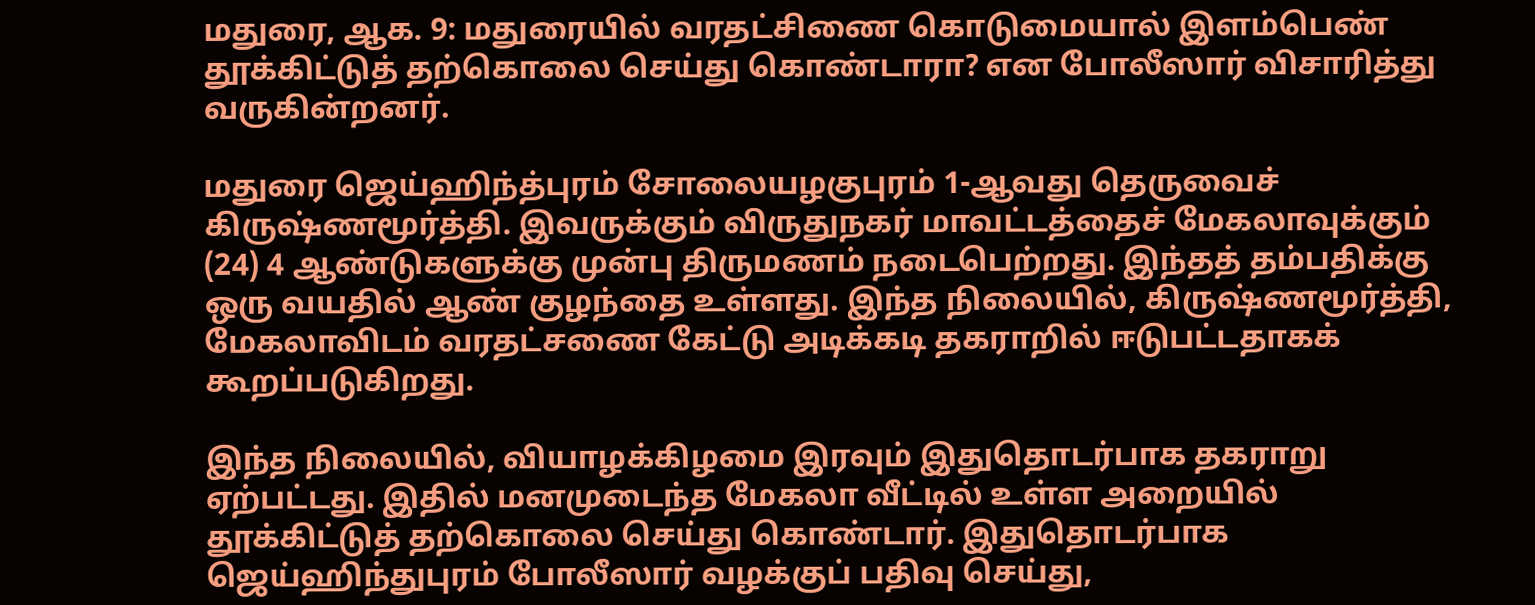மதுரை, ஆக. 9: மதுரையில் வரதட்சிணை கொடுமையால் இளம்பெண் தூக்கிட்டுத் தற்கொலை செய்து கொண்டாரா? என போலீஸார் விசாரித்து வருகின்றனர்.

மதுரை ஜெய்ஹிந்த்புரம் சோலையழகுபுரம் 1-ஆவது தெருவைச் கிருஷ்ணமூர்த்தி. இவருக்கும் விருதுநகர் மாவட்டத்தைச் மேகலாவுக்கும் (24) 4 ஆண்டுகளுக்கு முன்பு திருமணம் நடைபெற்றது. இந்தத் தம்பதிக்கு ஒரு வயதில் ஆண் குழந்தை உள்ளது. இந்த நிலையில், கிருஷ்ணமூர்த்தி, மேகலாவிடம் வரதட்சணை கேட்டு அடிக்கடி தகராறில் ஈடுபட்டதாகக் கூறப்படுகிறது.

இந்த நிலையில், வியாழக்கிழமை இரவும் இதுதொடர்பாக தகராறு ஏற்பட்டது. இதில் மனமுடைந்த மேகலா வீட்டில் உள்ள அறையில் தூக்கிட்டுத் தற்கொலை செய்து கொண்டார். இதுதொடர்பாக ஜெய்ஹிந்துபுரம் போலீஸார் வழக்குப் பதிவு செய்து,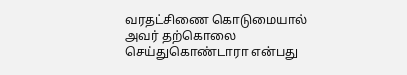வரதட்சிணை கொடுமையால் அவர் தற்கொலை செய்துகொண்டாரா என்பது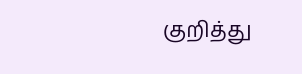குறித்து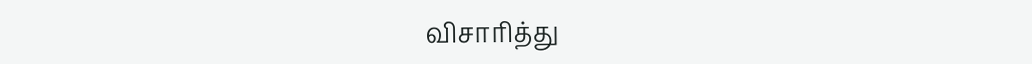விசாரித்து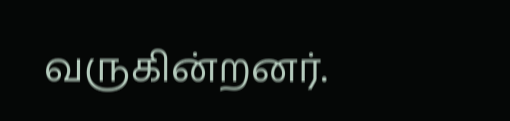வருகின்றனர்.